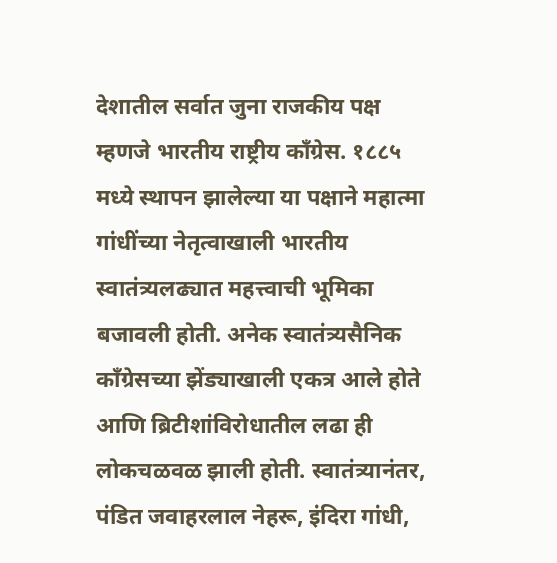देशातील सर्वात जुना राजकीय पक्ष म्हणजे भारतीय राष्ट्रीय काँग्रेस. १८८५ मध्ये स्थापन झालेल्या या पक्षाने महात्मा गांधींच्या नेतृत्वाखाली भारतीय स्वातंत्र्यलढ्यात महत्त्वाची भूमिका बजावली होती. अनेक स्वातंत्र्यसैनिक काँग्रेसच्या झेंड्याखाली एकत्र आले होते आणि ब्रिटीशांविरोधातील लढा ही लोकचळवळ झाली होती. स्वातंत्र्यानंतर, पंडित जवाहरलाल नेहरू, इंदिरा गांधी,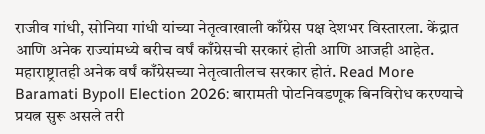राजीव गांधी, सोनिया गांधी यांच्या नेतृत्वाखाली काँग्रेस पक्ष देशभर विस्तारला. केंद्रात आणि अनेक राज्यांमध्ये बरीच वर्षं काँग्रेसची सरकारं होती आणि आजही आहेत. महाराष्ट्रातही अनेक वर्षं काँग्रेसच्या नेतृत्वातीलच सरकार होतं. Read More
Baramati Bypoll Election 2026: बारामती पोटनिवडणूक बिनविरोध करण्याचे प्रयत्न सुरू असले तरी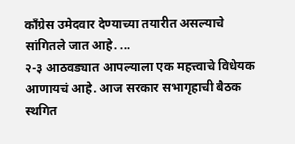काँग्रेस उमेदवार देण्याच्या तयारीत असल्याचे सांगितले जात आहे. ...
२-३ आठवड्यात आपल्याला एक महत्त्वाचे विधेयक आणायचं आहे. आज सरकार सभागृहाची बैठक स्थगित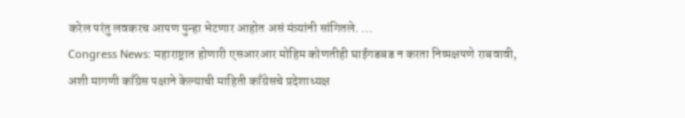करेल परंतु लवकरच आपण पुन्हा भेटणार आहोत असं मंत्र्यांनी सांगितले. ...
Congress News: महाराष्ट्रात होणारी एसआरआर मोहिम कोणतीही घाईगडबड न करता निष्पक्षपणे राबवावी, अशी मागणी काँग्रेस पक्षाने केल्याची माहिती काँग्रेसचे प्रदेशाध्यक्ष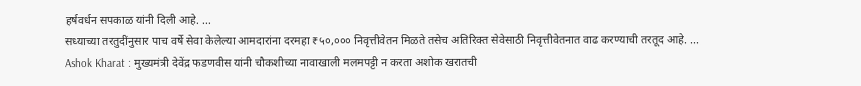हर्षवर्धन सपकाळ यांनी दिली आहे. ...
सध्याच्या तरतुदींनुसार पाच वर्षे सेवा केलेल्या आमदारांना दरमहा ₹५०,००० निवृत्तीवेतन मिळते तसेच अतिरिक्त सेवेसाठी निवृत्तीवेतनात वाढ करण्याची तरतूद आहे. ...
Ashok Kharat : मुख्यमंत्री देवेंद्र फडणवीस यांनी चौकशीच्या नावाखाली मलमपट्टी न करता अशोक खरातची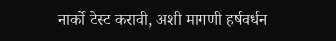नार्को टेस्ट करावी, अशी मागणी हर्षवर्धन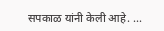सपकाळ यांनी केली आहे. ...